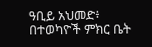ዓቢይ አህመድ፥ በተወካዮች ምክር ቤት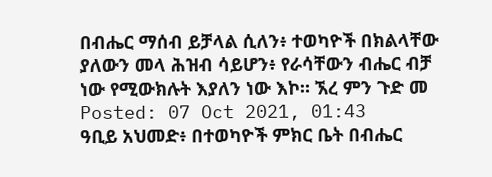በብሔር ማሰብ ይቻላል ሲለን፥ ተወካዮች በክልላቸው ያለውን መላ ሕዝብ ሳይሆን፥ የራሳቸውን ብሔር ብቻ ነው የሚውክሉት እያለን ነው እኮ። ኧረ ምን ጉድ መ
Posted: 07 Oct 2021, 01:43
ዓቢይ አህመድ፥ በተወካዮች ምክር ቤት በብሔር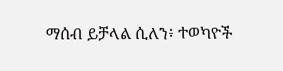ማሰብ ይቻላል ሲለን፥ ተወካዮች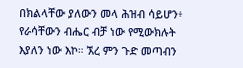በክልላቸው ያለውን መላ ሕዝብ ሳይሆን፥ የራሳቸውን ብሔር ብቻ ነው የሚውክሉት እያለን ነው እኮ። ኧረ ምን ጉድ መጣብን